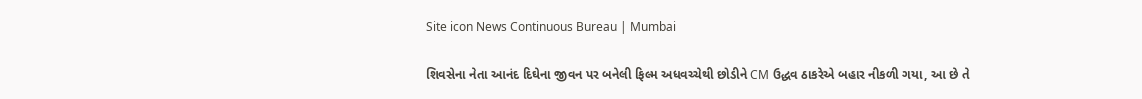Site icon News Continuous Bureau | Mumbai

શિવસેના નેતા આનંદ દિઘેના જીવન પર બનેલી ફિલ્મ અધવચ્ચેથી છોડીને CM ઉદ્ધવ ઠાકરેએ બહાર નીકળી ગયા, આ છે તે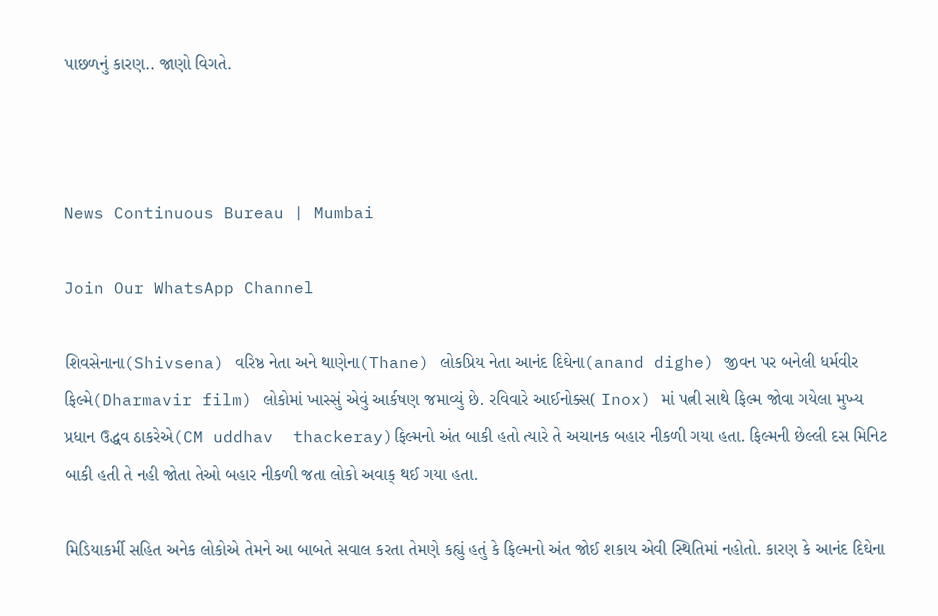પાછળનું કારણ.. જાણો વિગતે.



News Continuous Bureau | Mumbai

Join Our WhatsApp Channel

શિવસેનાના(Shivsena) વરિષ્ઠ નેતા અને થાણેના(Thane) લોકપ્રિય નેતા આનંદ દિઘેના(anand dighe) જીવન પર બનેલી ધર્મવીર ફિલ્મે(Dharmavir film) લોકોમાં ખાસ્સું એવું આર્કષણ જમાવ્યું છે. રવિવારે આઈનોક્સ( Inox) માં પત્ની સાથે ફિલ્મ જોવા ગયેલા મુખ્ય પ્રધાન ઉદ્ધવ ઠાકરેએ(CM uddhav  thackeray)ફિલ્મનો અંત બાકી હતો ત્યારે તે અચાનક બહાર નીકળી ગયા હતા. ફિલ્મની છેલ્લી દસ મિનિટ બાકી હતી તે નહી જોતા તેઓ બહાર નીકળી જતા લોકો અવાક્ થઈ ગયા હતા.

મિડિયાકર્મી સહિત અનેક લોકોએ તેમને આ બાબતે સવાલ કરતા તેમણે કહ્યું હતું કે ફિલ્મનો અંત જોઈ શકાય એવી સ્થિતિમાં નહોતો. કારણ કે આનંદ દિઘેના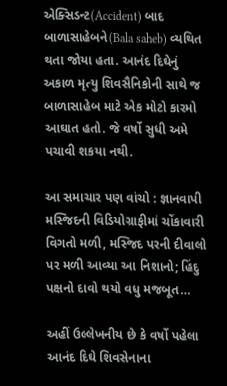એક્સિડન્ટ(Accident) બાદ બાળાસાહેબને(Bala saheb) વ્યથિત થતા જોયા હતા. આનંદ દિઘેનું અકાળ મૃત્યુ શિવસૈનિકોની સાથે જ બાળાસાહેબ માટે એક મોટો કારમો આઘાત હતો. જે વર્ષો સુધી અમે પચાવી શકયા નથી.

આ સમાચાર પણ વાંચો : જ્ઞાનવાપી મસ્જિદની વિડિયોગ્રાફીમાં ચોંકાવારી વિગતો મળી, મસ્જિદ પરની દીવાલો પર મળી આવ્યા આ નિશાનો; હિંદુ પક્ષનો દાવો થયો વધુ મજબૂત…

અહીં ઉલ્લેખનીય છે કે વર્ષો પહેલા આનંદ દિઘે શિવસેનાના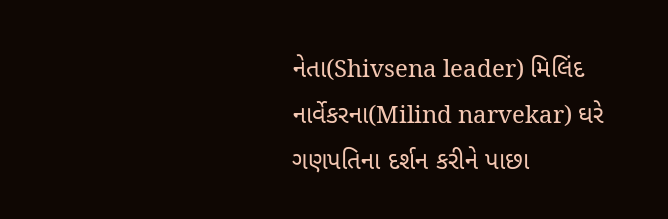નેતા(Shivsena leader) મિલિંદ નાર્વેકરના(Milind narvekar) ઘરે ગણપતિના દર્શન કરીને પાછા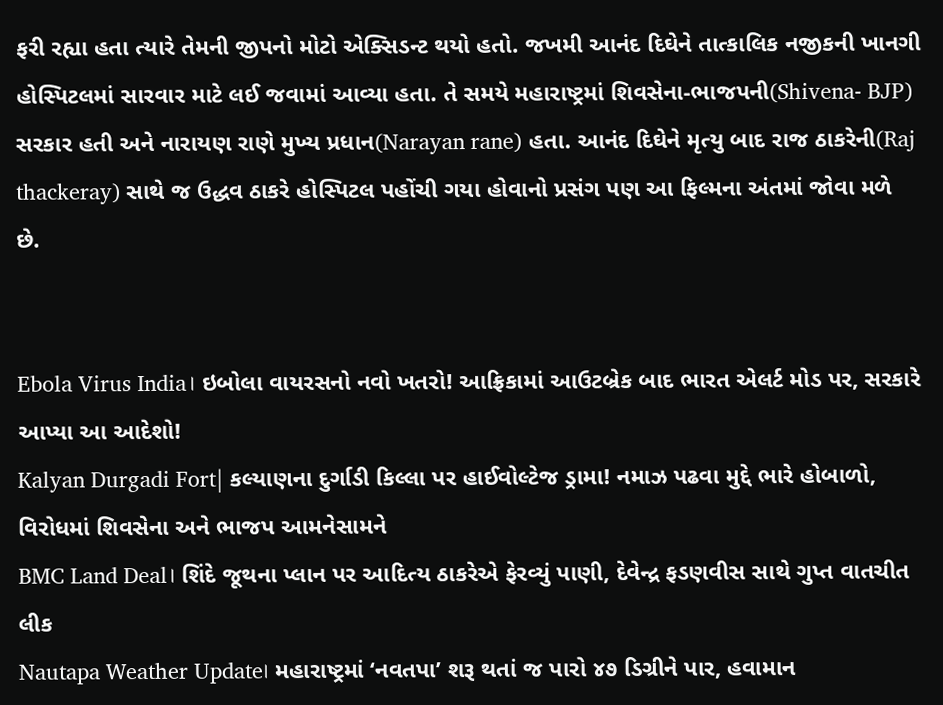ફરી રહ્યા હતા ત્યારે તેમની જીપનો મોટો એક્સિડન્ટ થયો હતો. જખમી આનંદ દિઘેને તાત્કાલિક નજીકની ખાનગી હોસ્પિટલમાં સારવાર માટે લઈ જવામાં આવ્યા હતા. તે સમયે મહારાષ્ટ્રમાં શિવસેના-ભાજપની(Shivena- BJP) સરકાર હતી અને નારાયણ રાણે મુખ્ય પ્રધાન(Narayan rane) હતા. આનંદ દિઘેને મૃત્યુ બાદ રાજ ઠાકરેની(Raj thackeray) સાથે જ ઉદ્ધવ ઠાકરે હોસ્પિટલ પહોંચી ગયા હોવાનો પ્રસંગ પણ આ ફિલ્મના અંતમાં જોવા મળે છે.


Ebola Virus India। ઇબોલા વાયરસનો નવો ખતરો! આફ્રિકામાં આઉટબ્રેક બાદ ભારત એલર્ટ મોડ પર, સરકારે આપ્યા આ આદેશો!
Kalyan Durgadi Fort| કલ્યાણના દુર્ગાડી કિલ્લા પર હાઈવોલ્ટેજ ડ્રામા! નમાઝ પઢવા મુદ્દે ભારે હોબાળો, વિરોધમાં શિવસેના અને ભાજપ આમનેસામને
BMC Land Deal। શિંદે જૂથના પ્લાન પર આદિત્ય ઠાકરેએ ફેરવ્યું પાણી, દેવેન્દ્ર ફડણવીસ સાથે ગુપ્ત વાતચીત લીક
Nautapa Weather Update। મહારાષ્ટ્રમાં ‘નવતપા’ શરૂ થતાં જ પારો ૪૭ ડિગ્રીને પાર, હવામાન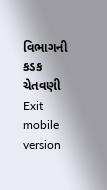વિભાગની કડક ચેતવણી
Exit mobile version